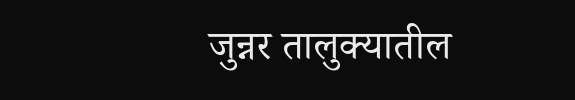जुन्नर तालुक्यातील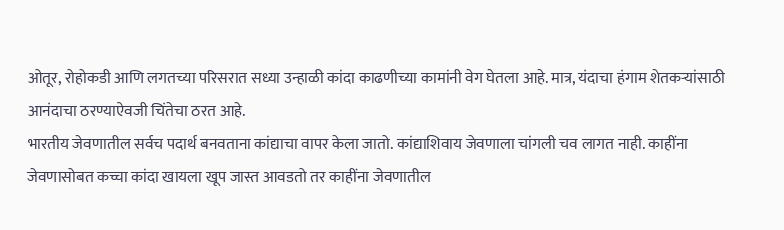ओतूर, रोहोकडी आणि लगतच्या परिसरात सध्या उन्हाळी कांदा काढणीच्या कामांनी वेग घेतला आहे. मात्र, यंदाचा हंगाम शेतकऱ्यांसाठी आनंदाचा ठरण्याऐवजी चिंतेचा ठरत आहे.
भारतीय जेवणातील सर्वच पदार्थ बनवताना कांद्याचा वापर केला जातो. कांद्याशिवाय जेवणाला चांगली चव लागत नाही. काहींना जेवणासोबत कच्चा कांदा खायला खूप जास्त आवडतो तर काहींना जेवणातील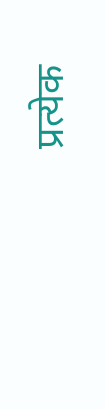प्रत्येक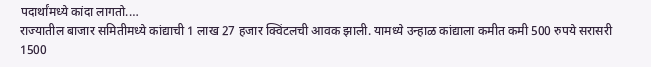पदार्थांमध्ये कांदा लागतो.…
राज्यातील बाजार समितीमध्ये कांद्याची 1 लाख 27 हजार क्विंटलची आवक झाली. यामध्ये उन्हाळ कांद्याला कमीत कमी 500 रुपये सरासरी 1500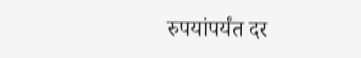रुपयांपर्यंत दर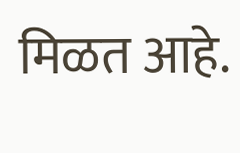मिळत आहे.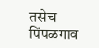तसेच पिंपळगाव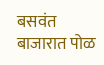बसवंत बाजारात पोळ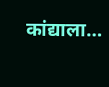कांद्याला…